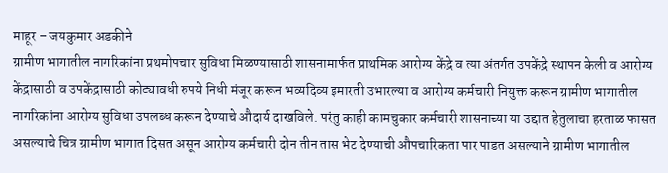माहूर – जयकुमार अडकीने
ग्रामीण भागातील नागरिकांना प्रथमोपचार सुविधा मिळण्यासाठी शासनामार्फत प्राथमिक आरोग्य केंद्रे व त्या अंतर्गत उपकेंद्रे स्थापन केली व आरोग्य केंद्रासाठी व उपकेंद्रासाठी कोट्यावधी रुपये निधी मंजूर करून भव्यदिव्य इमारती उभारल्या व आरोग्य कर्मचारी नियुक्त करून ग्रामीण भागातील नागरिकांना आरोग्य सुविधा उपलब्ध करून देण्याचे औदार्य दाखविले. परंतु काही कामचुकार कर्मचारी शासनाच्या या उद्दात हेतुलाचा हरताळ फासत असल्याचे चित्र ग्रामीण भागात दिसत असून आरोग्य कर्मचारी दोन तीन तास भेट देण्याची औपचारिकता पार पाडत असल्याने ग्रामीण भागातील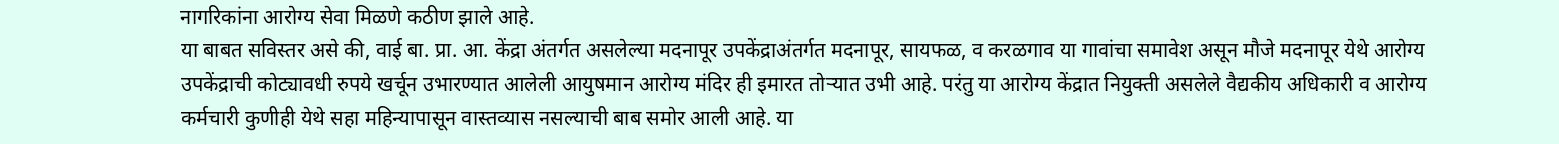नागरिकांना आरोग्य सेवा मिळणे कठीण झाले आहे.
या बाबत सविस्तर असे की, वाई बा. प्रा. आ. केंद्रा अंतर्गत असलेल्या मदनापूर उपकेंद्राअंतर्गत मदनापूर, सायफळ, व करळगाव या गावांचा समावेश असून मौजे मदनापूर येथे आरोग्य उपकेंद्राची कोट्यावधी रुपये खर्चून उभारण्यात आलेली आयुषमान आरोग्य मंदिर ही इमारत तोऱ्यात उभी आहे. परंतु या आरोग्य केंद्रात नियुक्ती असलेले वैद्यकीय अधिकारी व आरोग्य कर्मचारी कुणीही येथे सहा महिन्यापासून वास्तव्यास नसल्याची बाब समोर आली आहे. या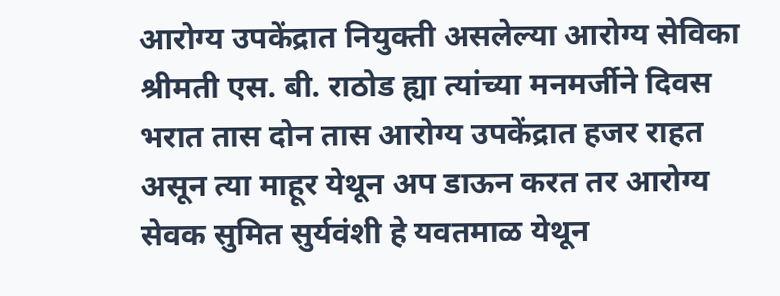आरोग्य उपकेंद्रात नियुक्ती असलेल्या आरोग्य सेविका श्रीमती एस. बी. राठोड ह्या त्यांच्या मनमर्जीने दिवस भरात तास दोन तास आरोग्य उपकेंद्रात हजर राहत असून त्या माहूर येथून अप डाऊन करत तर आरोग्य सेवक सुमित सुर्यवंशी हे यवतमाळ येथून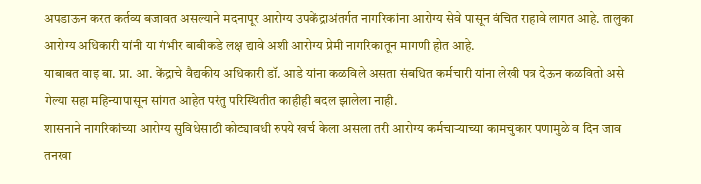अपडाऊन करत कर्तव्य बजावत असल्याने मदनापूर आरोग्य उपकेंद्राअंतर्गत नागरिकांना आरोग्य सेवे पासून वंचित राहावे लागत आहे. तालुका आरोग्य अधिकारी यांनी या गंभीर बाबीकडे लक्ष द्यावे अशी आरोग्य प्रेमी नागरिकातून मागणी होत आहे.
याबाबत वाइ बा. प्रा. आ. केंद्राचे वैद्यकीय अधिकारी डॉ. आडे यांना कळविले असता संबधित कर्मचारी यांना लेखी पत्र देऊन कळवितो असे गेल्या सहा महिन्यापासून सांगत आहेत परंतु परिस्थितीत काहीही बदल झालेला नाही.
शासनाने नागरिकांच्या आरोग्य सुविधेसाठी कोट्यावधी रुपये खर्च केला असला तरी आरोग्य कर्मचाऱ्याच्या कामचुकार पणामुळे व दिन जाव तनखा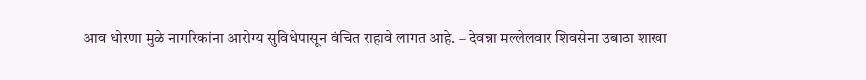आव धोरणा मुळे नागरिकांना आरोग्य सुविधेपासून वंचित राहावे लागत आहे. – देवन्ना मल्लेलवार शिवसेना उबाठा शाखा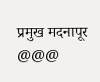प्रमुख मदनापूर @@@